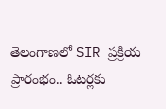తెలంగాణలో SIR ప్రక్రియ ప్రారంభం.. ఓటర్లకు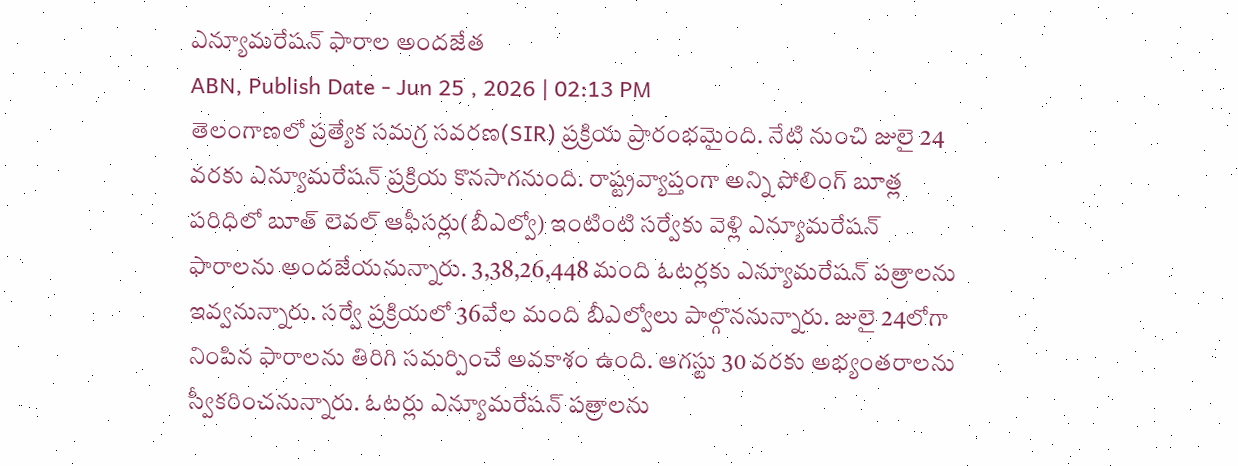ఎన్యూమరేషన్ ఫారాల అందజేత
ABN, Publish Date - Jun 25 , 2026 | 02:13 PM
తెలంగాణలో ప్రత్యేక సమగ్ర సవరణ(SIR) ప్రక్రియ ప్రారంభమైంది. నేటి నుంచి జులై 24 వరకు ఎన్యూమరేషన్ ప్రక్రియ కొనసాగనుంది. రాష్ట్రవ్యాప్తంగా అన్ని పోలింగ్ బూత్ల పరిధిలో బూత్ లెవల్ ఆఫీసర్లు(బీఎల్వో) ఇంటింటి సర్వేకు వెళ్లి ఎన్యూమరేషన్ ఫారాలను అందజేయనున్నారు. 3,38,26,448 మంది ఓటర్లకు ఎన్యూమరేషన్ పత్రాలను ఇవ్వనున్నారు. సర్వే ప్రక్రియలో 36వేల మంది బీఎల్వోలు పాల్గొననున్నారు. జులై 24లోగా నింపిన ఫారాలను తిరిగి సమర్పించే అవకాశం ఉంది. ఆగస్టు 30 వరకు అభ్యంతరాలను స్వీకరించనున్నారు. ఓటర్లు ఎన్యూమరేషన్ పత్రాలను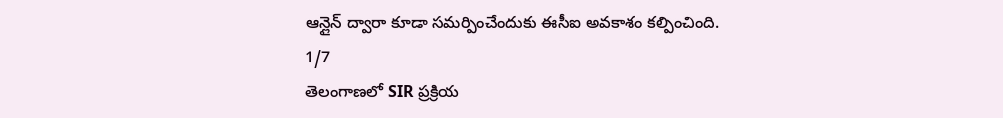ఆన్లైన్ ద్వారా కూడా సమర్పించేందుకు ఈసీఐ అవకాశం కల్పించింది.
1/7
తెలంగాణలో SIR ప్రక్రియ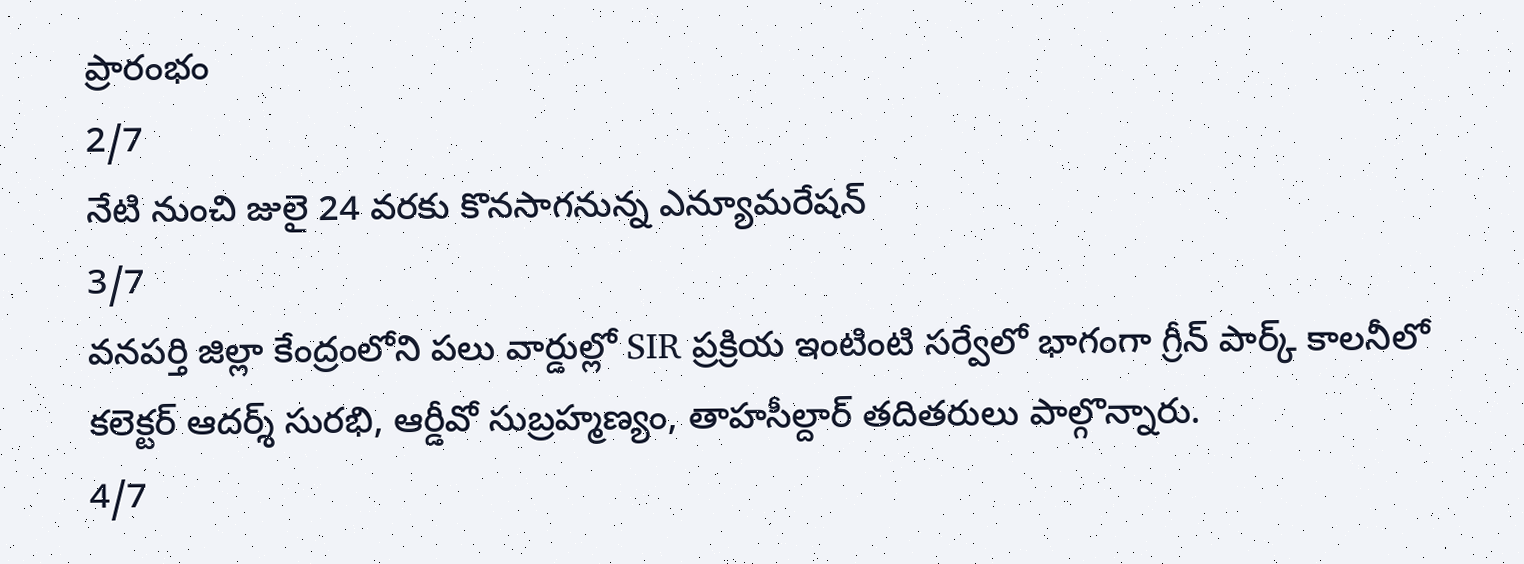ప్రారంభం
2/7
నేటి నుంచి జులై 24 వరకు కొనసాగనున్న ఎన్యూమరేషన్
3/7
వనపర్తి జిల్లా కేంద్రంలోని పలు వార్డుల్లో SIR ప్రక్రియ ఇంటింటి సర్వేలో భాగంగా గ్రీన్ పార్క్ కాలనీలో కలెక్టర్ ఆదర్శ్ సురభి, ఆర్డీవో సుబ్రహ్మణ్యం, తాహసీల్దార్ తదితరులు పాల్గొన్నారు.
4/7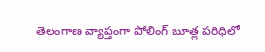తెలంగాణ వ్యాప్తంగా పోలింగ్ బూత్ల పరిధిలో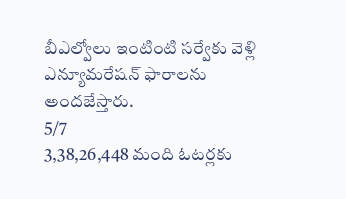బీఎల్వోలు ఇంటింటి సర్వేకు వెళ్లి ఎన్యూమరేషన్ ఫారాలను అందజేస్తారు.
5/7
3,38,26,448 మంది ఓటర్లకు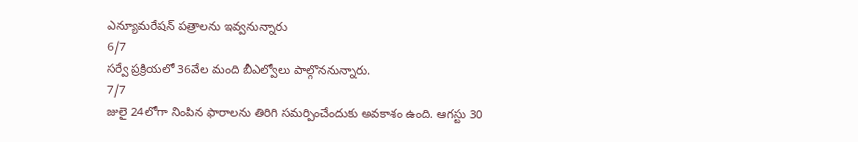ఎన్యూమరేషన్ పత్రాలను ఇవ్వనున్నారు
6/7
సర్వే ప్రక్రియలో 36వేల మంది బీఎల్వోలు పాల్గొననున్నారు.
7/7
జులై 24లోగా నింపిన ఫారాలను తిరిగి సమర్పించేందుకు అవకాశం ఉంది. ఆగస్టు 30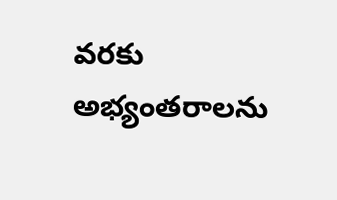వరకు అభ్యంతరాలను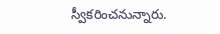స్వీకరించనున్నారు.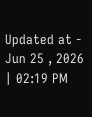Updated at - Jun 25 , 2026 | 02:19 PM